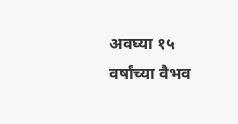अवघ्या १५ वर्षांच्या वैभव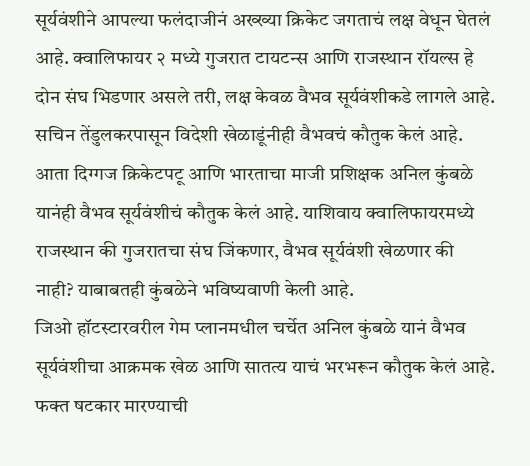सूर्यवंशीने आपल्या फलंदाजीनं अख्ख्या क्रिकेट जगताचं लक्ष वेधून घेतलं आहे. क्वालिफायर २ मध्ये गुजरात टायटन्स आणि राजस्थान रॉयल्स हे दोन संघ भिडणार असले तरी, लक्ष केवळ वैभव सूर्यवंशीकडे लागले आहे. सचिन तेंडुलकरपासून विदेशी खेळाडूंनीही वैभवचं कौतुक केलं आहे. आता दिग्गज क्रिकेटपटू आणि भारताचा माजी प्रशिक्षक अनिल कुंबळे यानंही वैभव सूर्यवंशीचं कौतुक केलं आहे. याशिवाय क्वालिफायरमध्ये राजस्थान की गुजरातचा संघ जिंकणार, वैभव सूर्यवंशी खेळणार की नाही? याबाबतही कुंबळेने भविष्यवाणी केली आहे.
जिओ हॉटस्टारवरील गेम प्लानमधील चर्चेत अनिल कुंबळे यानं वैभव सूर्यवंशीचा आक्रमक खेळ आणि सातत्य याचं भरभरून कौतुक केलं आहे. फक्त षटकार मारण्याची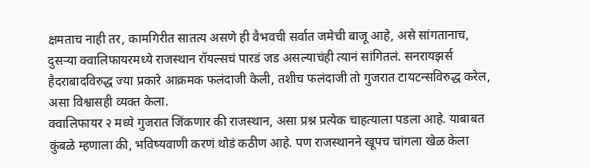क्षमताच नाही तर, कामगिरीत सातत्य असणे ही वैभवची सर्वात जमेची बाजू आहे, असे सांगतानाच, दुसऱ्या क्वालिफायरमध्ये राजस्थान रॉयल्सचं पारडं जड असल्याचंही त्यानं सांगितलं. सनरायझर्स हैदराबादविरुद्ध ज्या प्रकारे आक्रमक फलंदाजी केली, तशीच फलंदाजी तो गुजरात टायटन्सविरुद्ध करेल, असा विश्वासही व्यक्त केला.
क्वालिफायर २ मध्ये गुजरात जिंकणार की राजस्थान, असा प्रश्न प्रत्येक चाहत्याला पडला आहे. याबाबत कुंबळे म्हणाला की, भविष्यवाणी करणं थोडं कठीण आहे. पण राजस्थानने खूपच चांगला खेळ केला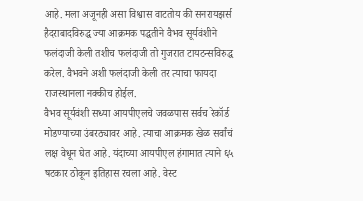आहे. मला अजूनही असा विश्वास वाटतोय की सनरायझर्स हैदराबादविरुद्ध ज्या आक्रमक पद्धतीने वैभव सूर्यवंशीने फलंदाजी केली तशीच फलंदाजी तो गुजरात टायटन्सविरुद्ध करेल. वैभवने अशी फलंदाजी केली तर त्याचा फायदा राजस्थानला नक्कीच होईल.
वैभव सूर्यवंशी सध्या आयपीएलचे जवळपास सर्वच रेकॉर्ड मोडण्याच्या उंबरठ्यावर आहे. त्याचा आक्रमक खेळ सर्वांचं लक्ष वेधून घेत आहे. यंदाच्या आयपीएल हंगामात त्याने ६५ षटकार ठोकून इतिहास रचला आहे. वेस्ट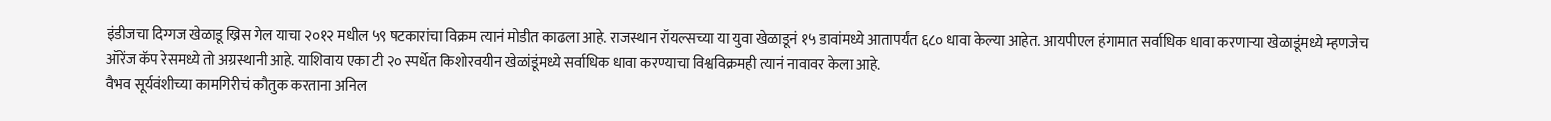इंडीजचा दिग्गज खेळाडू ख्रिस गेल याचा २०१२ मधील ५९ षटकारांचा विक्रम त्यानं मोडीत काढला आहे. राजस्थान रॉयल्सच्या या युवा खेळाडूनं १५ डावांमध्ये आतापर्यंत ६८० धावा केल्या आहेत. आयपीएल हंगामात सर्वाधिक धावा करणाऱ्या खेळाडूंमध्ये म्हणजेच ऑरेंज कॅप रेसमध्ये तो अग्रस्थानी आहे. याशिवाय एका टी २० स्पर्धेत किशोरवयीन खेळांडूंमध्ये सर्वाधिक धावा करण्याचा विश्वविक्रमही त्यानं नावावर केला आहे.
वैभव सूर्यवंशीच्या कामगिरीचं कौतुक करताना अनिल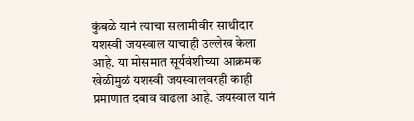कुंबळे यानं त्याचा सलामीवीर साथीदार यशस्वी जयस्वाल याचाही उल्लेख केला आहे. या मोसमात सूर्यवंशीच्या आक्रमक खेळीमुळं यशस्वी जयस्वालवरही काही प्रमाणात दबाव वाढला आहे. जयस्वाल यानं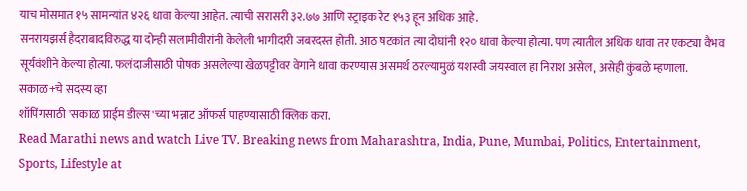याच मोसमात १५ सामन्यांत ४२६ धावा केल्या आहेत. त्याची सरासरी ३२.७७ आणि स्ट्राइक रेट १५३ हून अधिक आहे.
सनरायझर्स हैदराबादविरुद्ध या दोन्ही सलामीवीरांनी केलेली भागीदारी जबरदस्त होती. आठ षटकांत त्या दोघांनी १२० धावा केल्या होत्या. पण त्यातील अधिक धावा तर एकट्या वैभव सूर्यवंशीने केल्या होत्या. फलंदाजीसाठी पोषक असलेल्या खेळपट्टीवर वेगाने धावा करण्यास असमर्थ ठरल्यामुळं यशस्वी जयस्वाल हा निराश असेल, असेही कुंबळे म्हणाला.
सकाळ+चे सदस्य व्हा
शॉपिंगसाठी 'सकाळ प्राईम डील्स'च्या भन्नाट ऑफर्स पाहण्यासाठी क्लिक करा.
Read Marathi news and watch Live TV. Breaking news from Maharashtra, India, Pune, Mumbai, Politics, Entertainment, Sports, Lifestyle at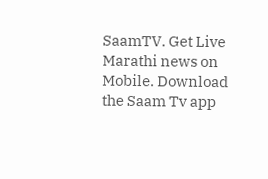SaamTV. Get Live Marathi news on Mobile. Download the Saam Tv app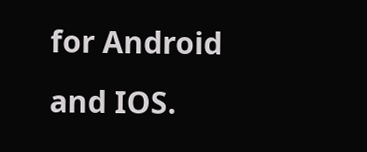for Android and IOS.